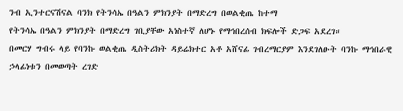ንብ ኢንተርናሽናል ባንክ የትንሳኤ በዓልን ምክንያት በማድረግ በወልቂጤ ከተማ
የትንሳኤ በዓልን ምክንያት በማድረግ ገቢያቸው አነስተኛ ለሆኑ የማኅበረሰብ ክፍሎች ድጋፍ አደረገ።
በመርሃ ግብሩ ላይ የባንኩ ወልቂጤ ዲስትሪክት ዳይሬክተር አቶ አሸናፊ ገብረማርያም እንደገለፁት ባንኩ ማኅበራዊ ኃላፊነቱን በመወጣት ረገድ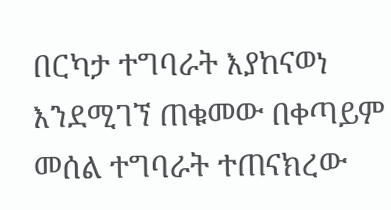በርካታ ተግባራት እያከናወነ እንደሚገኘ ጠቁመው በቀጣይም መሰል ተግባራት ተጠናክረው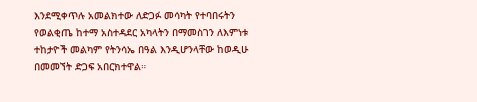እንደሚቀጥሉ አመልክተው ለድጋፉ መሳካት የተባበሩትን የወልቂጤ ከተማ አስተዳደር አካላትን በማመስገን ለእምነቱ ተከታዮች መልካም የትንሳኤ በዓል እንዲሆንላቸው ከወዲሁ በመመኘት ድጋፍ አበርክተዋል።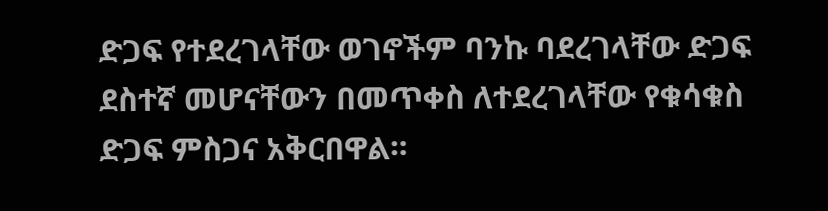ድጋፍ የተደረገላቸው ወገኖችም ባንኩ ባደረገላቸው ድጋፍ ደስተኛ መሆናቸውን በመጥቀስ ለተደረገላቸው የቁሳቁስ ድጋፍ ምስጋና አቅርበዋል።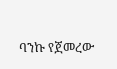ባንኩ የጀመረው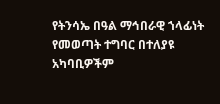የትንሳኤ በዓል ማኅበራዊ ኀላፊነት የመወጣት ተግባር በተለያዩ አካባቢዎችም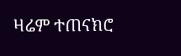ዛሬም ተጠናክሮ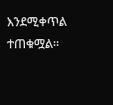እንደሚቀጥል ተጠቁሟል።